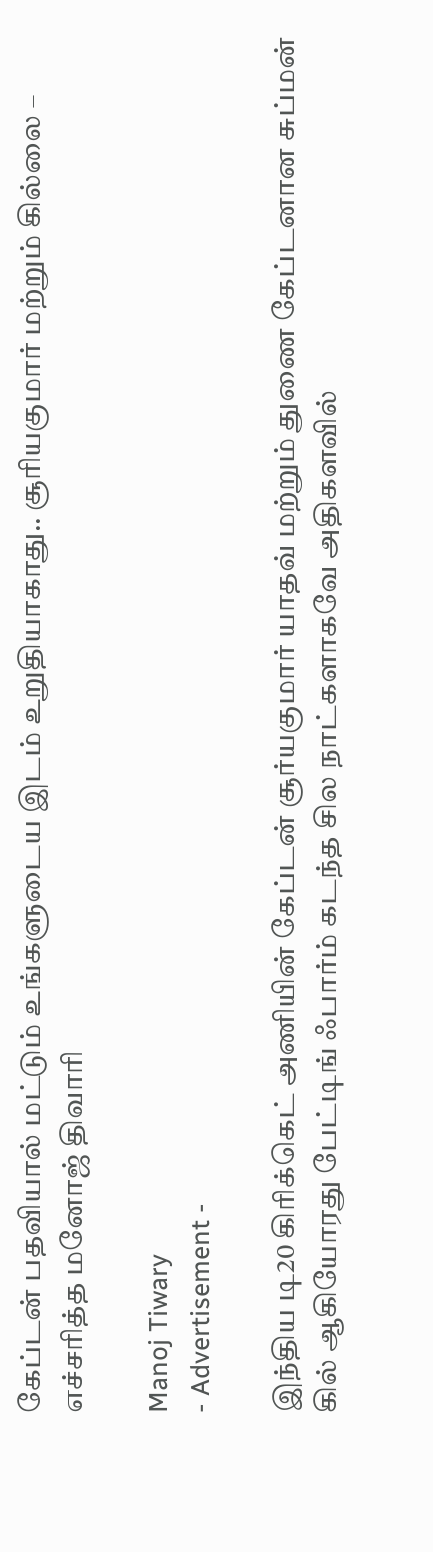கேப்டன் பதவியால் மட்டும் உங்களுடைய இடம் உறுதியாகாது.. சூரியகுமார் மற்றும் கில்லை – எச்சரித்த மனோஜ் திவாரி

Manoj Tiwary
- Advertisement -

இந்திய டி20 கிரிக்கெட் அணியின் கேப்டன் சூர்யகுமார் யாதவ் மற்றும் துணை கேப்டனான சுப்மன் கில் ஆகியோரது பேட்டிங் ஃபார்ம் கடந்த சில நாட்களாகவே அதிகளவில்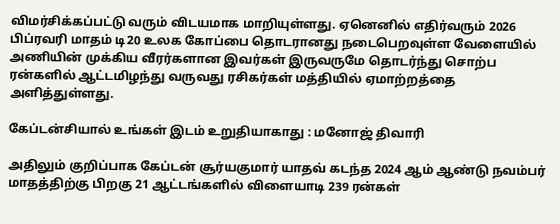விமர்சிக்கப்பட்டு வரும் விடயமாக மாறியுள்ளது. ஏனெனில் எதிர்வரும் 2026 பிப்ரவரி மாதம் டி20 உலக கோப்பை தொடரானது நடைபெறவுள்ள வேளையில் அணியின் முக்கிய வீரர்களான இவர்கள் இருவருமே தொடர்ந்து சொற்ப ரன்களில் ஆட்டமிழந்து வருவது ரசிகர்கள் மத்தியில் ஏமாற்றத்தை அளித்துள்ளது.

கேப்டன்சியால் உங்கள் இடம் உறுதியாகாது : மனோஜ் திவாரி

அதிலும் குறிப்பாக கேப்டன் சூர்யகுமார் யாதவ் கடந்த 2024 ஆம் ஆண்டு நவம்பர் மாதத்திற்கு பிறகு 21 ஆட்டங்களில் விளையாடி 239 ரன்கள்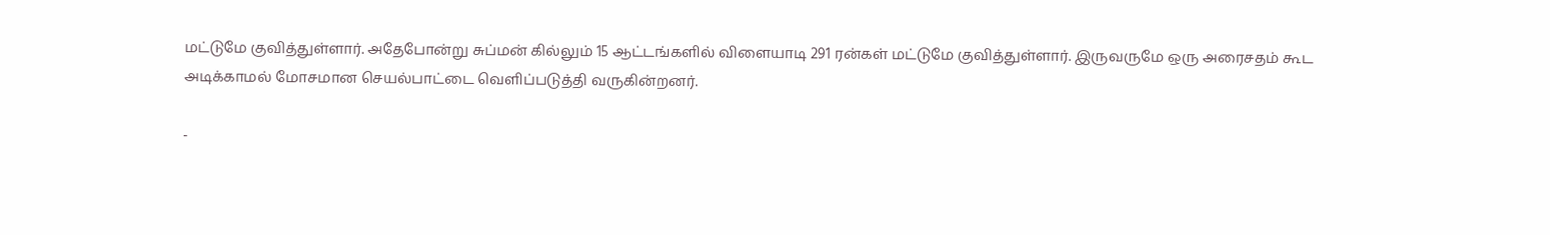மட்டுமே குவித்துள்ளார். அதேபோன்று சுப்மன் கில்லும் 15 ஆட்டங்களில் விளையாடி 291 ரன்கள் மட்டுமே குவித்துள்ளார். இருவருமே ஒரு அரைசதம் கூட அடிக்காமல் மோசமான செயல்பாட்டை வெளிப்படுத்தி வருகின்றனர்.

-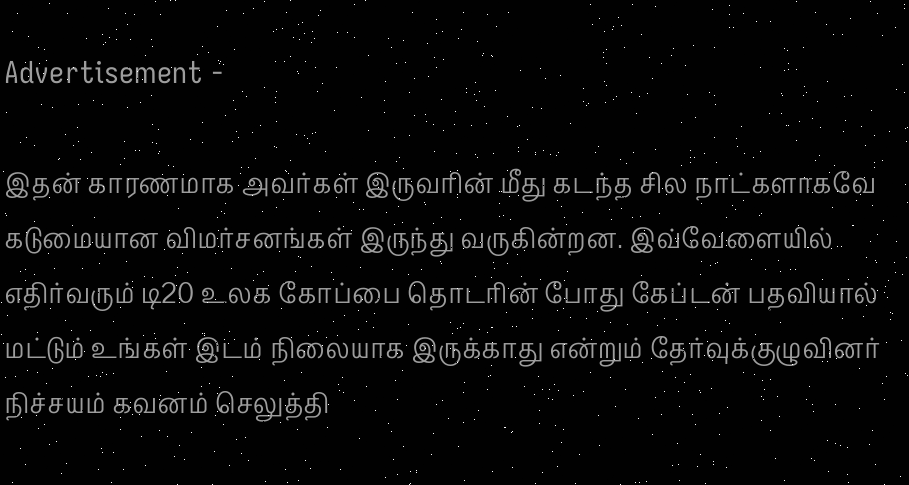Advertisement -

இதன் காரணமாக அவர்கள் இருவரின் மீது கடந்த சில நாட்களாகவே கடுமையான விமர்சனங்கள் இருந்து வருகின்றன. இவ்வேளையில் எதிர்வரும் டி20 உலக கோப்பை தொடரின் போது கேப்டன் பதவியால் மட்டும் உங்கள் இடம் நிலையாக இருக்காது என்றும் தேர்வுக்குழுவினர் நிச்சயம் கவனம் செலுத்தி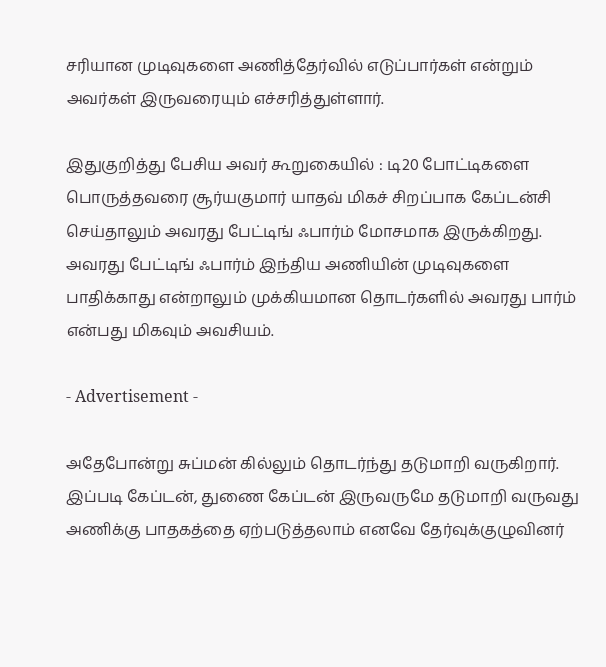சரியான முடிவுகளை அணித்தேர்வில் எடுப்பார்கள் என்றும் அவர்கள் இருவரையும் எச்சரித்துள்ளார்.

இதுகுறித்து பேசிய அவர் கூறுகையில் : டி20 போட்டிகளை பொருத்தவரை சூர்யகுமார் யாதவ் மிகச் சிறப்பாக கேப்டன்சி செய்தாலும் அவரது பேட்டிங் ஃபார்ம் மோசமாக இருக்கிறது. அவரது பேட்டிங் ஃபார்ம் இந்திய அணியின் முடிவுகளை பாதிக்காது என்றாலும் முக்கியமான தொடர்களில் அவரது பார்ம் என்பது மிகவும் அவசியம்.

- Advertisement -

அதேபோன்று சுப்மன் கில்லும் தொடர்ந்து தடுமாறி வருகிறார். இப்படி கேப்டன், துணை கேப்டன் இருவருமே தடுமாறி வருவது அணிக்கு பாதகத்தை ஏற்படுத்தலாம் எனவே தேர்வுக்குழுவினர்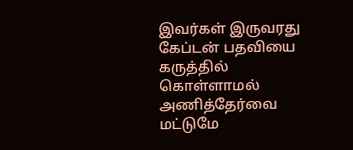இவர்கள் இருவரது கேப்டன் பதவியை கருத்தில் கொள்ளாமல் அணித்தேர்வை மட்டுமே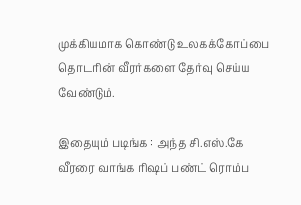முக்கியமாக கொண்டு உலகக்கோப்பை தொடரின் வீரர்களை தேர்வு செய்ய வேண்டும்.

இதையும் படிங்க : அந்த சி.எஸ்.கே வீரரை வாங்க ரிஷப் பண்ட் ரொம்ப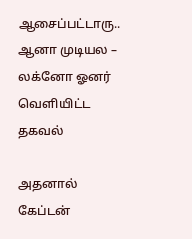ஆசைப்பட்டாரு.. ஆனா முடியல – லக்னோ ஓனர் வெளியிட்ட தகவல்

அதனால் கேப்டன்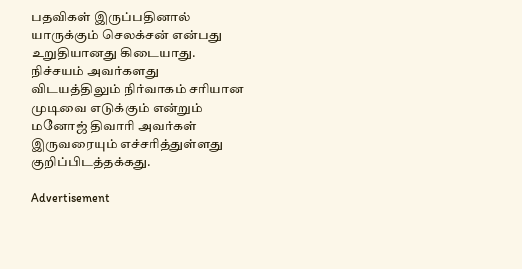பதவிகள் இருப்பதினால் யாருக்கும் செலக்சன் என்பது உறுதியானது கிடையாது. நிச்சயம் அவர்களது விடயத்திலும் நிர்வாகம் சரியான முடிவை எடுக்கும் என்றும் மனோஜ் திவாரி அவர்கள் இருவரையும் எச்சரித்துள்ளது குறிப்பிடத்தக்கது.

Advertisement